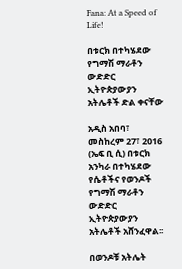Fana: At a Speed of Life!

በቱርክ በተካሄደው የግማሽ ማራቶን ውድድር ኢትዮጵያውያን አትሌቶች ድል ቀናቸው

አዲስ አበባ፣ መስከረም 27፣ 2016 (ኤፍ ቢ ሲ) በቱርክ አንካራ በተካሄደው የሴቶችና የወንዶች የግማሽ ማራቶን ውድድር ኢትዮጵያውያን አትሌቶች አሸንፈዋል፡፡

በወንዶቹ አትሌት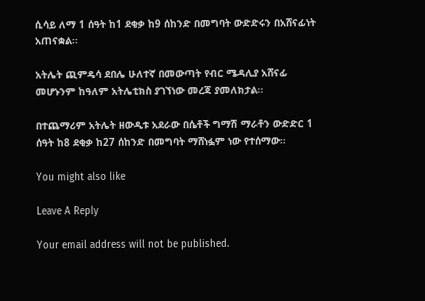ሲሳይ ለማ 1 ሰዓት ከ1 ደቂቃ ከ9 ሰከንድ በመግባት ውድድሩን በአሸናፊነት አጠናቋል፡፡

አትሌት ጪምዴሳ ደበሌ ሁለተኛ በመውጣት የብር ሜዳሊያ አሸናፊ መሆኑንም ከዓለም አትሌቲክስ ያገኘነው መረጃ ያመለክታል፡፡

በተጨማሪም አትሌት ዘውዲቱ አደራው በሴቶች ግማሽ ማራቶን ውድድር 1 ሰዓት ከ8 ደቂቃ ከ27 ሰከንድ በመግባት ማሸነፏም ነው የተሰማው፡፡

You might also like

Leave A Reply

Your email address will not be published.